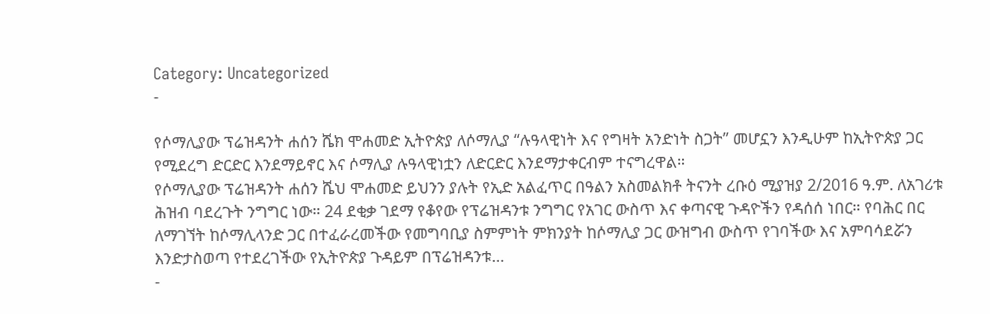Category: Uncategorized
-

የሶማሊያው ፕሬዝዳንት ሐሰን ሼክ ሞሐመድ ኢትዮጵያ ለሶማሊያ “ሉዓላዊነት እና የግዛት አንድነት ስጋት” መሆኗን እንዲሁም ከኢትዮጵያ ጋር የሚደረግ ድርድር እንደማይኖር እና ሶማሊያ ሉዓላዊነቷን ለድርድር እንደማታቀርብም ተናግረዋል።
የሶማሊያው ፕሬዝዳንት ሐሰን ሼህ ሞሐመድ ይህንን ያሉት የኢድ አልፈጥር በዓልን አስመልክቶ ትናንት ረቡዕ ሚያዝያ 2/2016 ዓ.ም. ለአገሪቱ ሕዝብ ባደረጉት ንግግር ነው። 24 ደቂቃ ገደማ የቆየው የፕሬዝዳንቱ ንግግር የአገር ውስጥ እና ቀጣናዊ ጉዳዮችን የዳሰሰ ነበር። የባሕር በር ለማገኘት ከሶማሊላንድ ጋር በተፈራረመችው የመግባቢያ ስምምነት ምክንያት ከሶማሊያ ጋር ውዝግብ ውስጥ የገባችው እና አምባሳደሯን እንድታስወጣ የተደረገችው የኢትዮጵያ ጉዳይም በፕሬዝዳንቱ…
-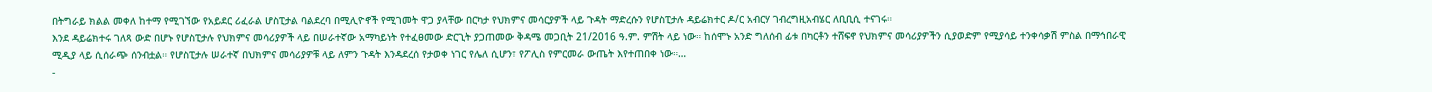በትግራይ ክልል መቀለ ከተማ የሚገኘው የአይደር ሪፈራል ሆስፒታል ባልደረባ በሚሊዮኖች የሚገመት ዋጋ ያላቸው በርካታ የህክምና መሳርያዎች ላይ ጉዳት ማድረሱን የሆስፒታሉ ዳይሬክተር ዶ/ር አብርሃ ገብረግዚአብሄር ለቢቢሲ ተናገሩ።
እንደ ዳይሬክተሩ ገለጻ ውድ በሆኑ የሆስፒታሉ የህክምና መሳሪያዎች ላይ በሠራተኛው አማካይነት የተፈፀመው ድርጊት ያጋጠመው ቅዳሜ መጋቢት 21/2016 ዓ.ም. ምሽት ላይ ነው። ከሰሞኑ አንድ ግለሰብ ፊቱ በካርቶን ተሸፍኖ የህክምና መሳሪያዎችን ሲያወድም የሚያሳይ ተንቀሳቃሽ ምስል በማኅበራዊ ሚዲያ ላይ ሲሰራጭ ሰንብቷል። የሆስፒታሉ ሠራተኛ በህክምና መሳሪያዎቹ ላይ ለምን ጉዳት እንዳደረሰ የታወቀ ነገር የሌለ ሲሆን፣ የፖሊስ የምርመራ ውጤት እየተጠበቀ ነው።…
-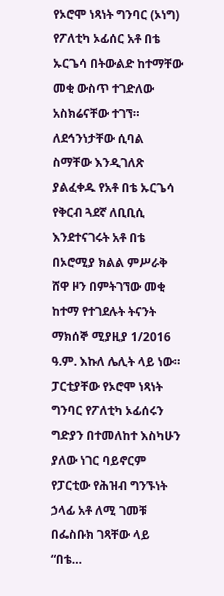የኦሮሞ ነጻነት ግንባር (ኦነግ) የፖለቲካ ኦፊሰር አቶ በቴ ኡርጌሳ በትውልድ ከተማቸው መቂ ውስጥ ተገድለው አስክሬናቸው ተገኘ።
ለደኅንነታቸው ሲባል ስማቸው እንዲገለጽ ያልፈቀዱ የአቶ በቴ ኡርጌሳ የቅርብ ጓደኛ ለቢቢሲ እንደተናገሩት አቶ በቴ በኦሮሚያ ክልል ምሥራቅ ሸዋ ዞን በምትገኘው መቂ ከተማ የተገደሉት ትናንት ማክሰኞ ሚያዚያ 1/2016 ዓ.ም. እኩለ ሌሊት ላይ ነው። ፓርቲያቸው የኦሮሞ ነጻነት ግንባር የፖለቲካ ኦፊሰሩን ግድያን በተመለከተ እስካሁን ያለው ነገር ባይኖርም የፓርቲው የሕዝብ ግንኙነት ኃላፊ አቶ ለሚ ገመቹ በፌስቡክ ገጻቸው ላይ “በቴ…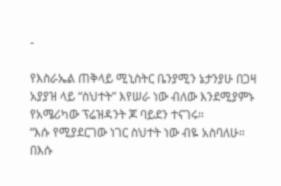-

የእስራኤል ጠቅላይ ሚኒስትር ቤንያሚን ኔታንያሁ በጋዛ አያያዝ ላይ “ስህተት” እየሠራ ነው ብለው እንደሚያምኑ የአሜሪካው ፕሬዝዳንት ጆ ባይደን ተናገሩ።
“እሱ የሚያደርገው ነገር ስህተት ነው ብዬ አስባለሁ። በእሱ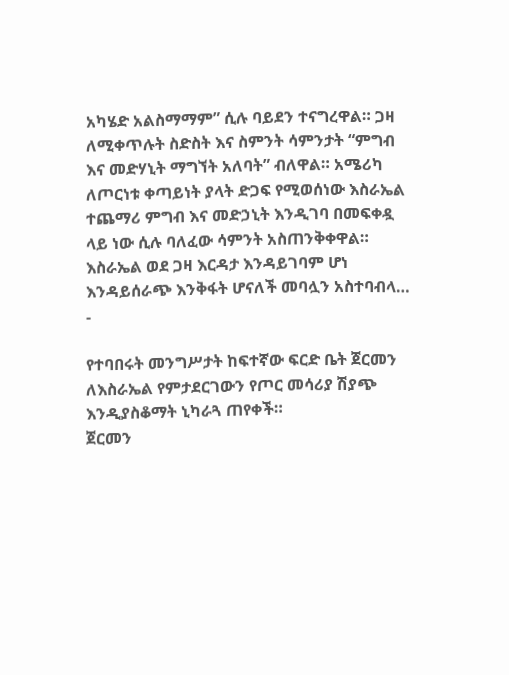አካሄድ አልስማማም” ሲሉ ባይደን ተናግረዋል። ጋዛ ለሚቀጥሉት ስድስት እና ስምንት ሳምንታት “ምግብ እና መድሃኒት ማግኘት አለባት” ብለዋል። አሜሪካ ለጦርነቱ ቀጣይነት ያላት ድጋፍ የሚወሰነው እስራኤል ተጨማሪ ምግብ እና መድኃኒት እንዲገባ በመፍቀዷ ላይ ነው ሲሉ ባለፈው ሳምንት አስጠንቅቀዋል። እስራኤል ወደ ጋዛ እርዳታ እንዳይገባም ሆነ እንዳይሰራጭ እንቅፋት ሆናለች መባሏን አስተባብላ…
-

የተባበሩት መንግሥታት ከፍተኛው ፍርድ ቤት ጀርመን ለእስራኤል የምታደርገውን የጦር መሳሪያ ሽያጭ እንዲያስቆማት ኒካራጓ ጠየቀች።
ጀርመን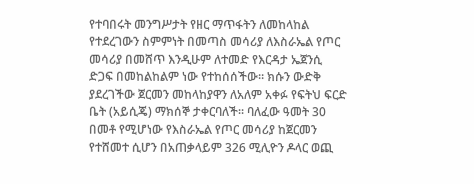የተባበሩት መንግሥታት የዘር ማጥፋትን ለመከላከል የተደረገውን ስምምነት በመጣስ መሳሪያ ለእስራኤል የጦር መሳሪያ በመሸጥ እንዲሁም ለተመድ የእርዳታ ኤጀንሲ ድጋፍ በመከልከልም ነው የተከሰሰችው። ክሱን ውድቅ ያደረገችው ጀርመን መከላከያዋን ለአለም አቀፉ የፍትህ ፍርድ ቤት (አይሲጄ) ማክሰኞ ታቀርባለች። ባለፈው ዓመት 30 በመቶ የሚሆነው የእስራኤል የጦር መሳሪያ ከጀርመን የተሸመተ ሲሆን በአጠቃላይም 326 ሚሊዮን ዶላር ወጪ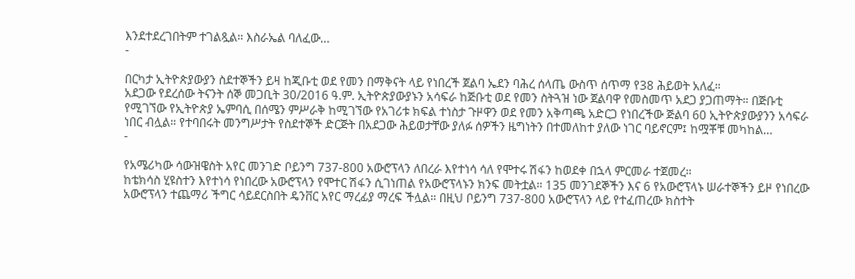እንደተደረገበትም ተገልጿል። እስራኤል ባለፈው…
-

በርካታ ኢትዮጵያውያን ስደተኞችን ይዛ ከጂቡቲ ወደ የመን በማቅናት ላይ የነበረች ጀልባ ኤደን ባሕረ ሰላጤ ውስጥ ሰጥማ የ38 ሕይወት አለፈ።
አደጋው የደረሰው ትናንት ሰኞ መጋቢት 30/2016 ዓ.ም. ኢትዮጵያውያኑን አሳፍራ ከጅቡቲ ወደ የመን ስትጓዝ ነው ጀልባዋ የመስመጥ አደጋ ያጋጠማት። በጅቡቲ የሚገኘው የኢትዮጵያ ኤምባሲ በሰሜን ምሥራቅ ከሚገኘው የአገሪቱ ክፍል ተነስታ ጉዞዋን ወደ የመን አቅጣጫ አድርጋ የነበረችው ጅልባ 60 ኢትዮጵያውያንን አሳፍራ ነበር ብሏል። የተባበሩት መንግሥታት የስደተኞች ድርጅት በአደጋው ሕይወታቸው ያለፉ ሰዎችን ዜግነትን በተመለከተ ያለው ነገር ባይኖርም፤ ከሟቾቹ መካከል…
-

የአሜሪካው ሳውዝዌስት አየር መንገድ ቦይንግ 737-800 አውሮፕላን ለበረራ እየተነሳ ሳለ የሞተሩ ሽፋን ከወደቀ በኋላ ምርመራ ተጀመረ።
ከቴክሳስ ሂዩስተን እየተነሳ የነበረው አውሮፕላን የሞተር ሽፋን ሲገነጠል የአውሮፕላኑን ክንፍ መትቷል። 135 መንገደኞችን እና 6 የአውሮፕላኑ ሠራተኞችን ይዞ የነበረው አውሮፕላን ተጨማሪ ችግር ሳይደርስበት ዴንቨር አየር ማረፊያ ማረፍ ችሏል። በዚህ ቦይንግ 737-800 አውሮፕላን ላይ የተፈጠረው ክስተት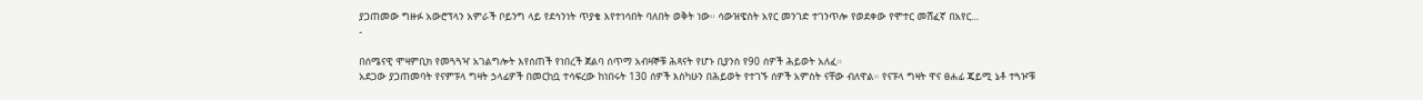ያጋጠመው ግዙፉ አውሮፕላን አምራች ቦይንግ ላይ የደኅንነት ጥያቄ እየተነሳበት ባለበት ወቅት ነው። ሳውዝዌስት አየር መንገድ ተገንጥሎ የወደቀው የሞተር መሸፈኛ በአየር…
-

በሰሜናዊ ሞዛምቢክ የመጓጓዣ አገልግሎት እየሰጠች የነበረች ጀልባ ሰጥማ አብዛኞቹ ሕጻናት የሆኑ ቢያንስ የ90 ሰዎች ሕይወት አለፈ።
አደጋው ያጋጠመባት የናምፑላ ግዛት ኃላፊዎች በመርከቧ ተሳፍረው ከነበሩት 130 ሰዎች እስካሁን በሕይወት የተገኙ ሰዎች አምስት ናቸው ብለዋል። የናፑላ ግዛት ዋና ፀሐፊ ጄይሚ ኔቶ ተጓዦቹ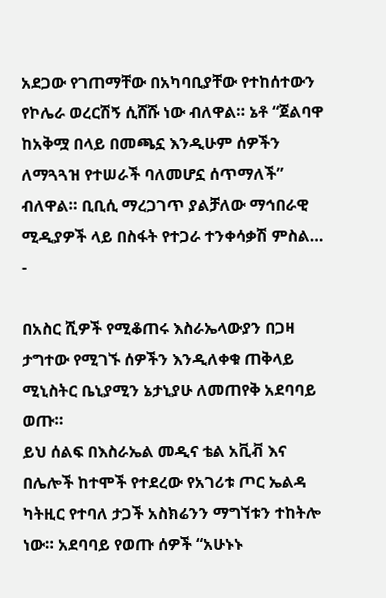አደጋው የገጠማቸው በአካባቢያቸው የተከሰተውን የኮሌራ ወረርሽኝ ሲሸሹ ነው ብለዋል። ኔቶ “ጀልባዋ ከአቅሟ በላይ በመጫኗ እንዲሁም ሰዎችን ለማጓጓዝ የተሠራች ባለመሆኗ ሰጥማለች” ብለዋል። ቢቢሲ ማረጋገጥ ያልቻለው ማኅበራዊ ሚዲያዎች ላይ በስፋት የተጋራ ተንቀሳቃሽ ምስል…
-

በአስር ሺዎች የሚቆጠሩ እስራኤላውያን በጋዛ ታግተው የሚገኙ ሰዎችን እንዲለቀቁ ጠቅላይ ሚኒስትር ቤኒያሚን ኔታኒያሁ ለመጠየቅ አደባባይ ወጡ።
ይህ ሰልፍ በእስራኤል መዲና ቴል አቪቭ እና በሌሎች ከተሞች የተደረው የአገሪቱ ጦር ኤልዳ ካትዚር የተባለ ታጋች አስክሬንን ማግኘቱን ተከትሎ ነው። አደባባይ የወጡ ሰዎች “አሁኑኑ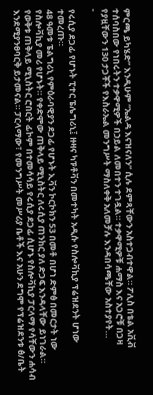ምርጫ ይካሄድ” እንዲሁም “ኤልዳ እናዝናለን” ሲሉ ደምጻቸውን አስተጋብተዋል። ፖሊስ በቴል አቪቭ ተሰባስበው የነበሩትን ተቃዋሚዎች በኃይል ለመበተን ተገዷል። ተቃዋሚዎቹ ሐማስ እና አጋሮቹ በጋዛ የያዟቸውን 130 ታጋቾች የእስራኤል መንግሥት ማስለቀቅ አለመቻሉ እንዳበሳጫቸው አስተያየት…
-

የሩሲያ ደጋፊ የሆኑት ፒተር ፔሌግሪኒ፤ ዙዛና ካፑቶቫን በመተካት አዲሱ የስሎቫኪያ ፕሬዝደንት ሆነው ተመረጡ።
48 ዓመቱ ፔልግሪኒ የምዕራባዊያን ደጋፊ የሆኑት ኢቫን ኮርኮክን 53 በመቶ በሆነ ድምፅ በመርታት ነው የስሎቫኪያ መሪ የሆኑት። የቀድሞው ጠቅላይ ሚኒስትር ለሩሲያ ጠንከር ያለ ድጋፍ እንዳላቸው ይነገራል። የወቅቱ ጠቅላይ ሚኒስትር ሮበርት ፊኮም በተመሳሳይ የሩሲያ ደጋፊ ሲሆኑ የስሎቫኪያ ፓርላማ የሳቸውን ሐሳብ እንደሚያንፀባርቅ ይታመናል። ፓርላማው፣ የመንግሥት መሥሪያ ቤቶች እና አሁን ደግሞ የፕሬዝደንቱ ፅ/ቤት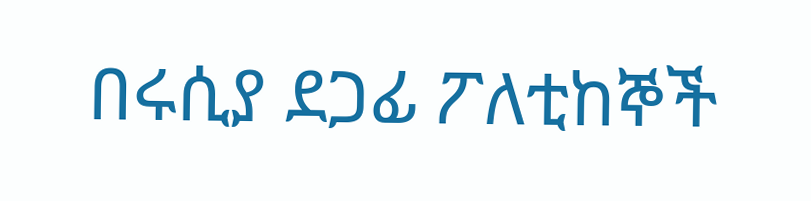በሩሲያ ደጋፊ ፖለቲከኞች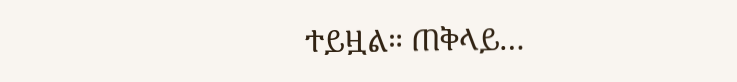ተይዟል። ጠቅላይ…